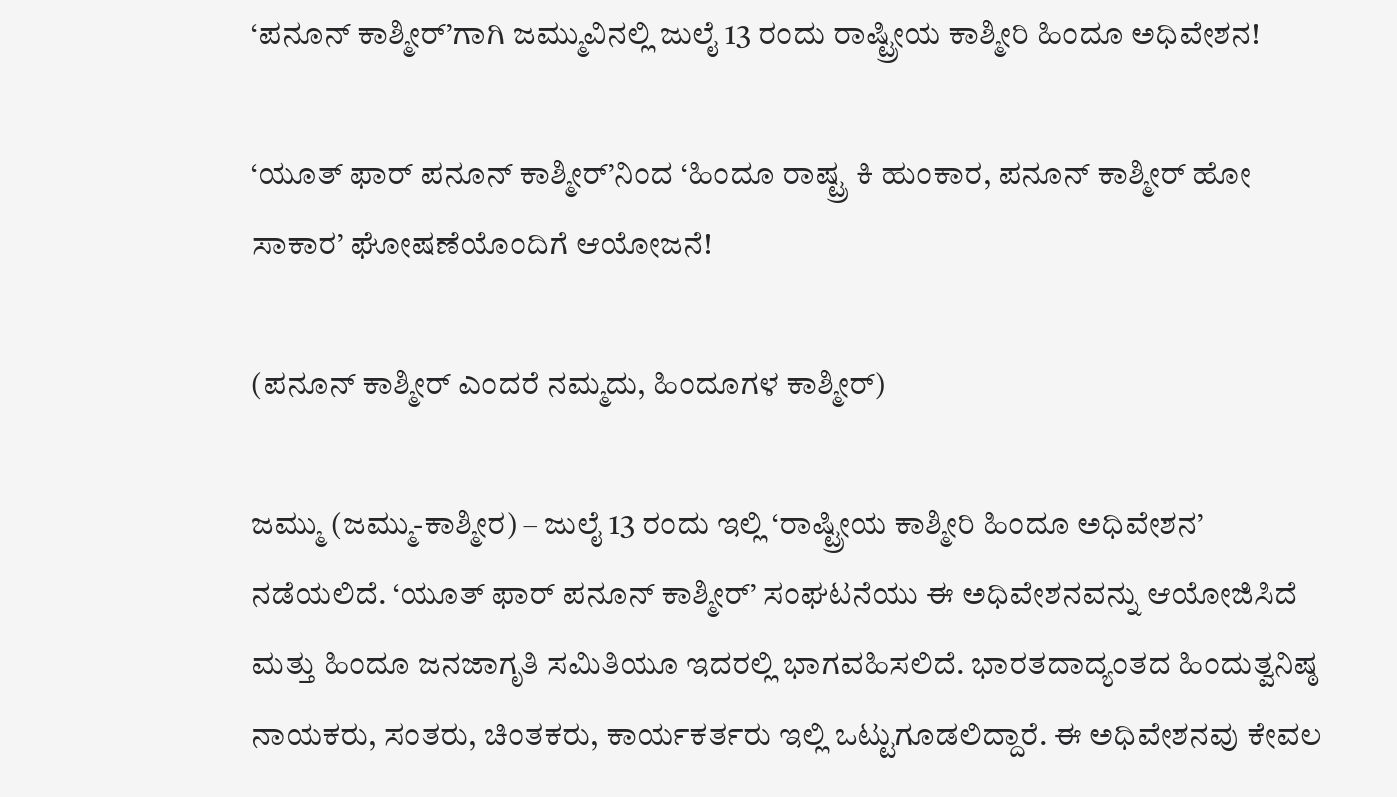‘ಪನೂನ್ ಕಾಶ್ಮೀರ್’ಗಾಗಿ ಜಮ್ಮುವಿನಲ್ಲಿ ಜುಲೈ 13 ರಂದು ರಾಷ್ಟ್ರೀಯ ಕಾಶ್ಮೀರಿ ಹಿಂದೂ ಅಧಿವೇಶನ!

‘ಯೂತ್ ಫಾರ್ ಪನೂನ್ ಕಾಶ್ಮೀರ್’ನಿಂದ ‘ಹಿಂದೂ ರಾಷ್ಟ್ರ ಕಿ ಹುಂಕಾರ, ಪನೂನ್ ಕಾಶ್ಮೀರ್ ಹೋ ಸಾಕಾರ’ ಘೋಷಣೆಯೊಂದಿಗೆ ಆಯೋಜನೆ!

(ಪನೂನ್ ಕಾಶ್ಮೀರ್ ಎಂದರೆ ನಮ್ಮದು, ಹಿಂದೂಗಳ ಕಾಶ್ಮೀರ್)

ಜಮ್ಮು (ಜಮ್ಮು-ಕಾಶ್ಮೀರ) – ಜುಲೈ 13 ರಂದು ಇಲ್ಲಿ ‘ರಾಷ್ಟ್ರೀಯ ಕಾಶ್ಮೀರಿ ಹಿಂದೂ ಅಧಿವೇಶನ’ ನಡೆಯಲಿದೆ. ‘ಯೂತ್ ಫಾರ್ ಪನೂನ್ ಕಾಶ್ಮೀರ್’ ಸಂಘಟನೆಯು ಈ ಅಧಿವೇಶನವನ್ನು ಆಯೋಜಿಸಿದೆ ಮತ್ತು ಹಿಂದೂ ಜನಜಾಗೃತಿ ಸಮಿತಿಯೂ ಇದರಲ್ಲಿ ಭಾಗವಹಿಸಲಿದೆ. ಭಾರತದಾದ್ಯಂತದ ಹಿಂದುತ್ವನಿಷ್ಠ ನಾಯಕರು, ಸಂತರು, ಚಿಂತಕರು, ಕಾರ್ಯಕರ್ತರು ಇಲ್ಲಿ ಒಟ್ಟುಗೂಡಲಿದ್ದಾರೆ. ಈ ಅಧಿವೇಶನವು ಕೇವಲ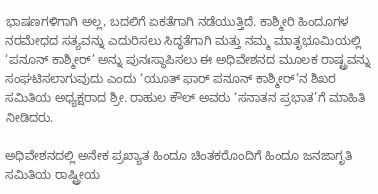ಭಾಷಣಗಳಿಗಾಗಿ ಅಲ್ಲ, ಬದಲಿಗೆ ಏಕತೆಗಾಗಿ ನಡೆಯುತ್ತಿದೆ. ಕಾಶ್ಮೀರಿ ಹಿಂದೂಗಳ ನರಮೇಧದ ಸತ್ಯವನ್ನು ಎದುರಿಸಲು ಸಿದ್ಧತೆಗಾಗಿ ಮತ್ತು ನಮ್ಮ ಮಾತೃಭೂಮಿಯಲ್ಲಿ ‘ಪನೂನ್ ಕಾಶ್ಮೀರ್’ ಅನ್ನು ಪುನಃಸ್ಥಾಪಿಸಲು ಈ ಅಧಿವೇಶನದ ಮೂಲಕ ರಾಷ್ಟ್ರವನ್ನು ಸಂಘಟಿಸಲಾಗುವುದು ಎಂದು ‘ಯೂತ್ ಫಾರ್ ಪನೂನ್ ಕಾಶ್ಮೀರ್’ನ ಶಿಖರ ಸಮಿತಿಯ ಅಧ್ಯಕ್ಷರಾದ ಶ್ರೀ. ರಾಹುಲ ಕೌಲ್ ಅವರು ‘ಸನಾತನ ಪ್ರಭಾತ’ಗೆ ಮಾಹಿತಿ ನೀಡಿದರು.

ಅಧಿವೇಶನದಲ್ಲಿ ಅನೇಕ ಪ್ರಖ್ಯಾತ ಹಿಂದೂ ಚಿಂತಕರೊಂದಿಗೆ ಹಿಂದೂ ಜನಜಾಗೃತಿ ಸಮಿತಿಯ ರಾಷ್ಟ್ರೀಯ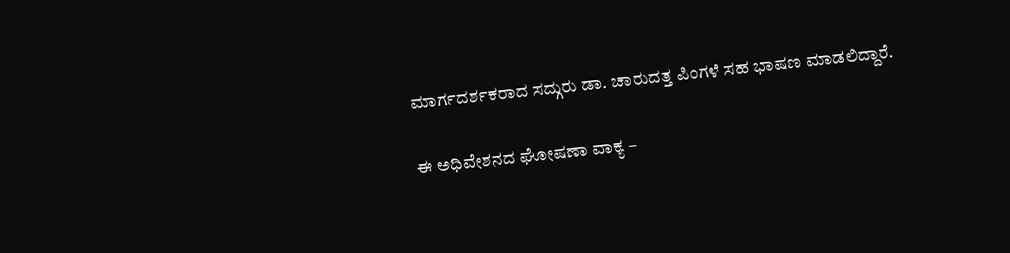ಮಾರ್ಗದರ್ಶಕರಾದ ಸದ್ಗುರು ಡಾ. ಚಾರುದತ್ತ ಪಿಂಗಳೆ ಸಹ ಭಾಷಣ ಮಾಡಲಿದ್ದಾರೆ.

ಈ ಅಧಿವೇಶನದ ಘೋಷಣಾ ವಾಕ್ಯ –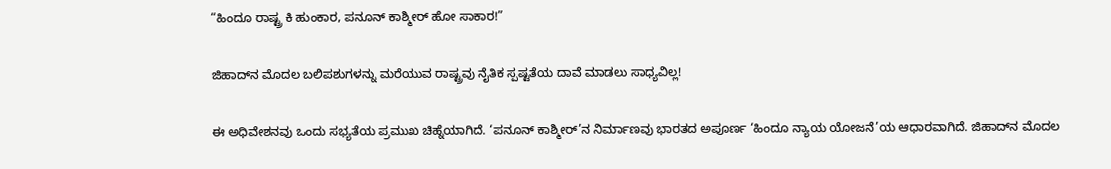“ಹಿಂದೂ ರಾಷ್ಟ್ರ ಕಿ ಹುಂಕಾರ, ಪನೂನ್ ಕಾಶ್ಮೀರ್ ಹೋ ಸಾಕಾರ!”

ಜಿಹಾದ್‌ನ ಮೊದಲ ಬಲಿಪಶುಗಳನ್ನು ಮರೆಯುವ ರಾಷ್ಟ್ರವು ನೈತಿಕ ಸ್ಪಷ್ಟತೆಯ ದಾವೆ ಮಾಡಲು ಸಾಧ್ಯವಿಲ್ಲ!

ಈ ಅಧಿವೇಶನವು ಒಂದು ಸಭ್ಯತೆಯ ಪ್ರಮುಖ ಚಿಹ್ನೆಯಾಗಿದೆ. ‘ಪನೂನ್ ಕಾಶ್ಮೀರ್’ನ ನಿರ್ಮಾಣವು ಭಾರತದ ಅಪೂರ್ಣ ‘ಹಿಂದೂ ನ್ಯಾಯ ಯೋಜನೆ’ಯ ಆಧಾರವಾಗಿದೆ. ಜಿಹಾದ್‌ನ ಮೊದಲ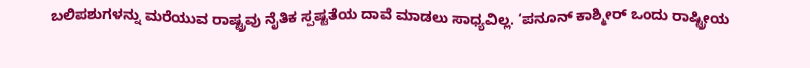ಬಲಿಪಶುಗಳನ್ನು ಮರೆಯುವ ರಾಷ್ಟ್ರವು ನೈತಿಕ ಸ್ಪಷ್ಟತೆಯ ದಾವೆ ಮಾಡಲು ಸಾಧ್ಯವಿಲ್ಲ. ‘ಪನೂನ್ ಕಾಶ್ಮೀರ್ ಒಂದು ರಾಷ್ಟ್ರೀಯ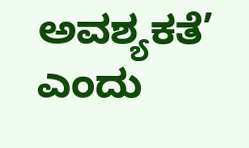ಅವಶ್ಯಕತೆ’ ಎಂದು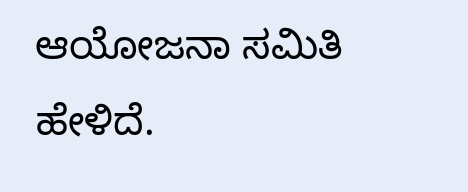ಆಯೋಜನಾ ಸಮಿತಿ ಹೇಳಿದೆ.